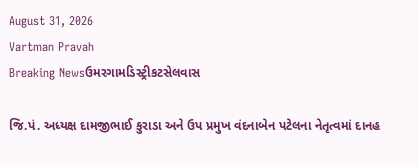August 31, 2026
Vartman Pravah
Breaking Newsઉમરગામડિસ્ટ્રીકટસેલવાસ

જિ.પં. અધ્‍યક્ષ દામજીભાઈ કુરાડા અને ઉપ પ્રમુખ વંદનાબેન પટેલના નેતૃત્‍વમાં દાનહ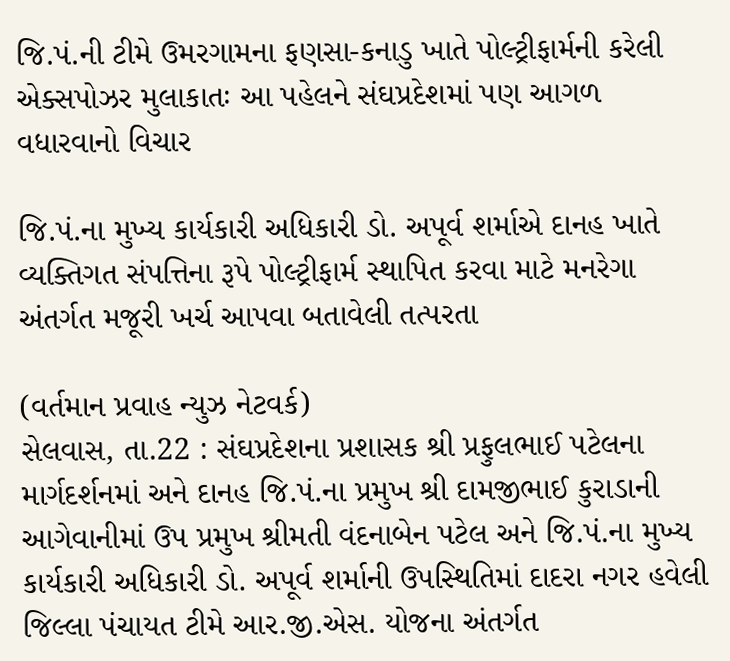જિ.પં.ની ટીમે ઉમરગામના ફણસા-કનાડુ ખાતે પોલ્‍ટ્રીફાર્મની કરેલી એક્‍સપોઝર મુલાકાતઃ આ પહેલને સંઘપ્રદેશમાં પણ આગળ વધારવાનો વિચાર

જિ.પં.ના મુખ્‍ય કાર્યકારી અધિકારી ડો. અપૂર્વ શર્માએ દાનહ ખાતે વ્‍યક્‍તિગત સંપત્તિના રૂપે પોલ્‍ટ્રીફાર્મ સ્‍થાપિત કરવા માટે મનરેગા અંતર્ગત મજૂરી ખર્ચ આપવા બતાવેલી તત્‍પરતા

(વર્તમાન પ્રવાહ ન્‍યુઝ નેટવર્ક)
સેલવાસ, તા.22 : સંઘપ્રદેશના પ્રશાસક શ્રી પ્રફુલભાઈ પટેલના માર્ગદર્શનમાં અને દાનહ જિ.પં.ના પ્રમુખ શ્રી દામજીભાઈ કુરાડાની આગેવાનીમાં ઉપ પ્રમુખ શ્રીમતી વંદનાબેન પટેલ અને જિ.પં.ના મુખ્‍ય કાર્યકારી અધિકારી ડો. અપૂર્વ શર્માની ઉપસ્‍થિતિમાં દાદરા નગર હવેલી જિલ્લા પંચાયત ટીમે આર.જી.એસ. યોજના અંતર્ગત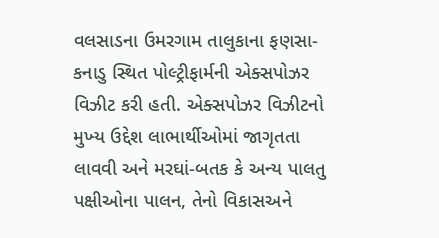વલસાડના ઉમરગામ તાલુકાના ફણસા-કનાડુ સ્‍થિત પોલ્‍ટ્રીફાર્મની એક્‍સપોઝર વિઝીટ કરી હતી. એક્‍સપોઝર વિઝીટનો મુખ્‍ય ઉદ્દેશ લાભાર્થીઓમાં જાગૃતતા લાવવી અને મરઘાં-બતક કે અન્‍ય પાલતુ પક્ષીઓના પાલન, તેનો વિકાસઅને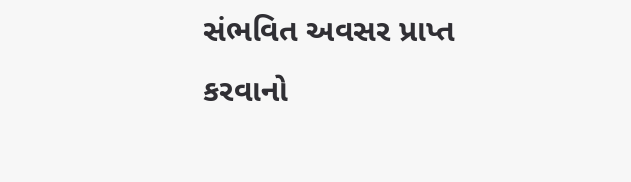સંભવિત અવસર પ્રાપ્ત કરવાનો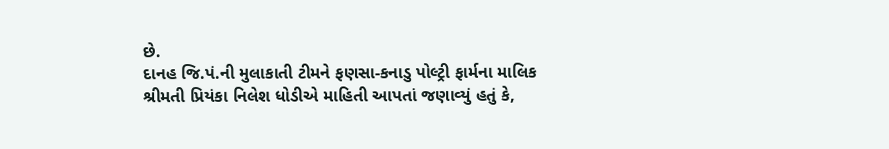છે.
દાનહ જિ.પં.ની મુલાકાતી ટીમને ફણસા-કનાડુ પોલ્‍ટ્રી ફાર્મના માલિક શ્રીમતી પ્રિયંકા નિલેશ ધોડીએ માહિતી આપતાં જણાવ્‍યું હતું કે,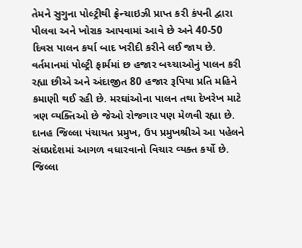તેમને સુગુના પોલ્‍ટ્રીથી ફ્રેન્‍ચાઇઝી પ્રાપ્ત કરી કંપની દ્વારા પીલવા અને ખોરાક આપવામાં આવે છે અને 40-50 દિવસ પાલન કર્યા બાદ ખરીદી કરીને લઈ જાય છે. વર્તમાનમાં પોલ્‍ટ્રી ફાર્મમાં છ હજાર બચ્‍ચાઓનું પાલન કરી રહ્યા છીએ અને અંદાજીત 80 હજાર રૂપિયા પ્રતિ મહિને કમાણી થઈ રહી છે. મરઘાંઓના પાલન તથા દેખરેખ માટે ત્રણ વ્‍યક્‍તિઓ છે જેઓ રોજગાર પણ મેળવી રહ્યા છે.
દાનહ જિલ્લા પંચાયત પ્રમુખ, ઉપ પ્રમુખશ્રીએ આ પહેલને સંઘપ્રદેશમાં આગળ વધારવાનો વિચાર વ્‍યક્‍ત કર્યો છે. જિલ્લા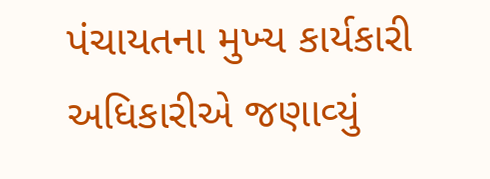પંચાયતના મુખ્‍ય કાર્યકારી અધિકારીએ જણાવ્‍યું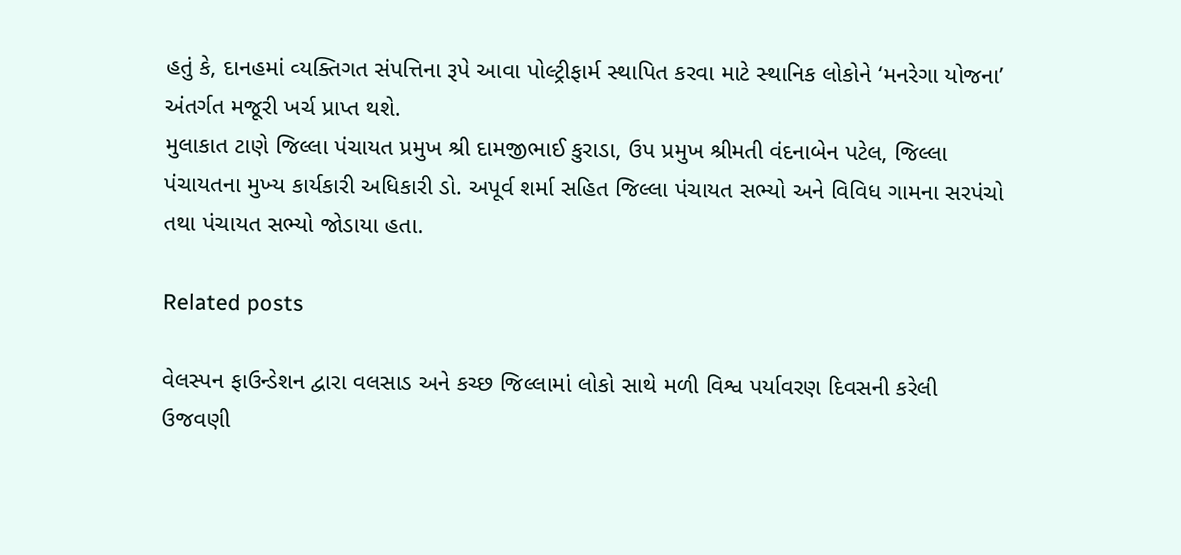હતું કે, દાનહમાં વ્‍યક્‍તિગત સંપત્તિના રૂપે આવા પોલ્‍ટ્રીફાર્મ સ્‍થાપિત કરવા માટે સ્‍થાનિક લોકોને ‘મનરેગા યોજના’ અંતર્ગત મજૂરી ખર્ચ પ્રાપ્ત થશે.
મુલાકાત ટાણે જિલ્લા પંચાયત પ્રમુખ શ્રી દામજીભાઈ કુરાડા, ઉપ પ્રમુખ શ્રીમતી વંદનાબેન પટેલ, જિલ્લા પંચાયતના મુખ્‍ય કાર્યકારી અધિકારી ડો. અપૂર્વ શર્મા સહિત જિલ્લા પંચાયત સભ્‍યો અને વિવિધ ગામના સરપંચો તથા પંચાયત સભ્‍યો જોડાયા હતા.

Related posts

વેલસ્‍પન ફાઉન્‍ડેશન દ્વારા વલસાડ અને કચ્‍છ જિલ્લામાં લોકો સાથે મળી વિશ્વ પર્યાવરણ દિવસની કરેલી ઉજવણી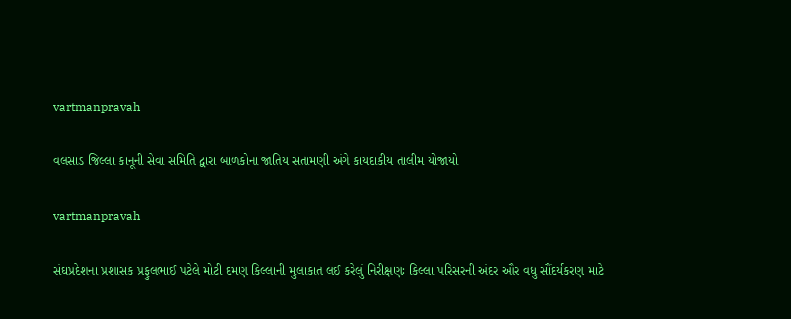vartmanpravah

વલસાડ જિલ્લા કાનૂની સેવા સમિતિ દ્વારા બાળકોના જાતિય સતામણી અંગે કાયદાકીય તાલીમ યોજાયો

vartmanpravah

સંઘપ્રદેશના પ્રશાસક પ્રફુલભાઈ પટેલે મોટી દમણ કિલ્લાની મુલાકાત લઈ કરેલું નિરીક્ષણઃ કિલ્લા પરિસરની અંદર ઔર વધુ સૌંદર્યકરણ માટે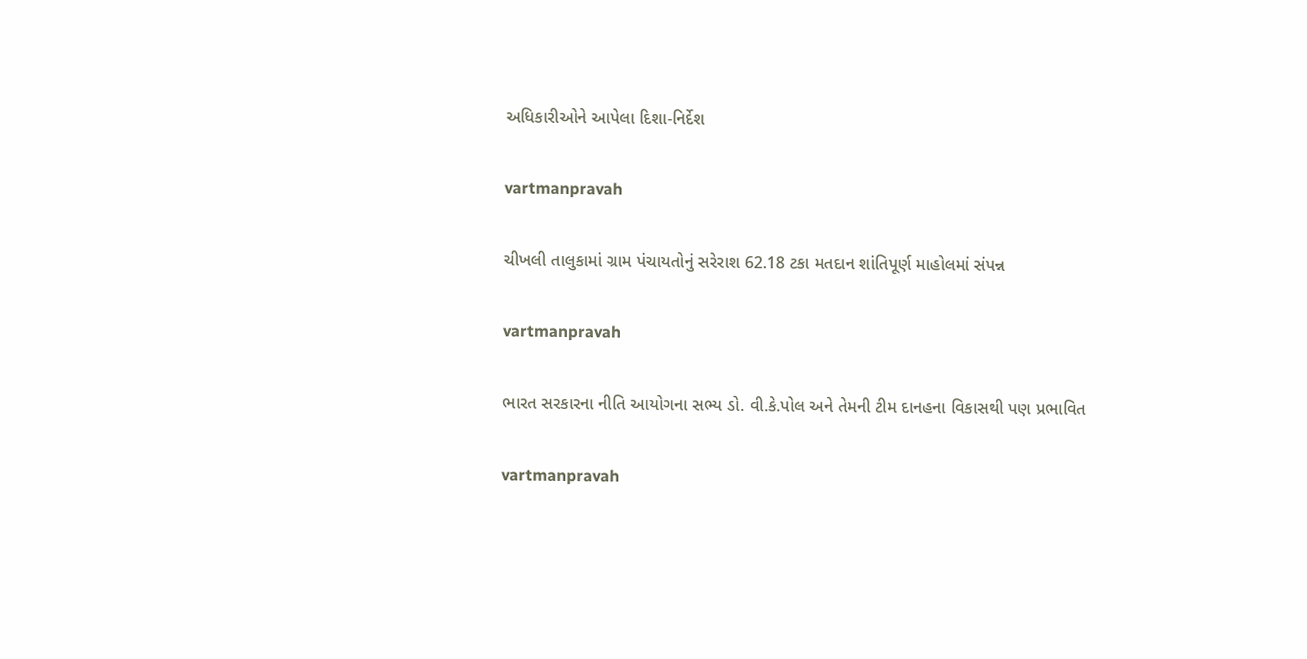અધિકારીઓને આપેલા દિશા-નિર્દેશ

vartmanpravah

ચીખલી તાલુકામાં ગ્રામ પંચાયતોનું સરેરાશ 62.18 ટકા મતદાન શાંતિપૂર્ણ માહોલમાં સંપન્ન

vartmanpravah

ભારત સરકારના નીતિ આયોગના સભ્‍ય ડો. વી.કે.પોલ અને તેમની ટીમ દાનહના વિકાસથી પણ પ્રભાવિત

vartmanpravah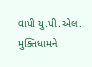વાપી યુ.પી.એલ. મુક્‍તિધામને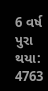6 વર્ષ પુરા થયા: 4763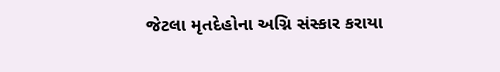જેટલા મૃતદેહોના અગ્નિ સંસ્‍કાર કરાયા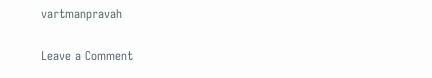vartmanpravah

Leave a Comment